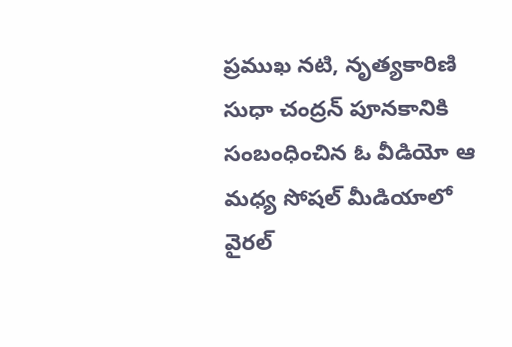ప్రముఖ నటి, నృత్యకారిణి సుధా చంద్రన్ పూనకానికి సంబంధించిన ఓ వీడియో ఆ మధ్య సోషల్ మీడియాలో వైరల్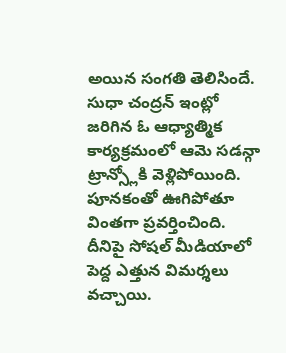అయిన సంగతి తెలిసిందే. సుధా చంద్రన్ ఇంట్లో జరిగిన ఓ ఆధ్యాత్మిక కార్యక్రమంలో ఆమె సడన్గా ట్రాన్స్లోకి వెళ్లిపోయింది. పూనకంతో ఊగిపోతూ వింతగా ప్రవర్తించింది. దీనిపై సోషల్ మీడియాలో పెద్ద ఎత్తున విమర్శలు వచ్చాయి.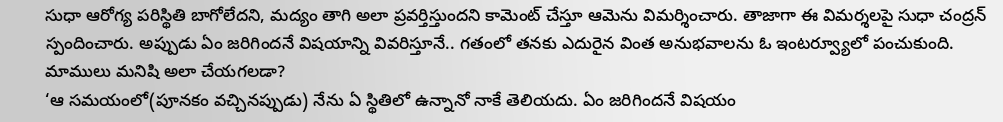సుధా ఆరోగ్య పరిస్థితి బాగోలేదని, మద్యం తాగి అలా ప్రవర్తిస్తుందని కామెంట్ చేస్తూ ఆమెను విమర్శించారు. తాజాగా ఈ విమర్శలపై సుధా చంద్రన్ స్పందించారు. అప్పుడు ఏం జరిగిందనే విషయాన్ని వివరిస్తూనే.. గతంలో తనకు ఎదురైన వింత అనుభవాలను ఓ ఇంటర్వ్యూలో పంచుకుంది.
మాములు మనిషి అలా చేయగలడా?
‘ఆ సమయంలో(పూనకం వచ్చినప్పుడు) నేను ఏ స్థితిలో ఉన్నానో నాకే తెలియదు. ఏం జరిగిందనే విషయం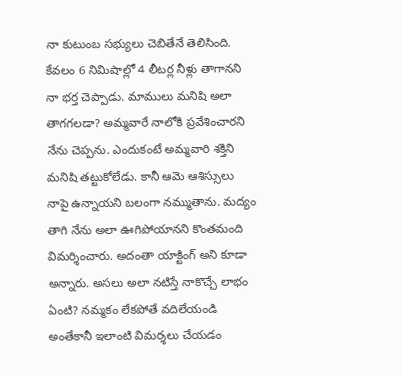నా కుటుంబ సభ్యులు చెబితేనే తెలిసింది. కేవలం 6 నిమిషాల్లో 4 లీటర్ల నీళ్లు తాగానని నా భర్త చెప్పాడు. మాములు మనిషి అలా తాగగలడా? అమ్మవారే నాలోకి ప్రవేశించారని నేను చెప్పను. ఎందుకంటే అమ్మవారి శక్తిని మనిషి తట్టుకోలేడు. కానీ ఆమె ఆశిస్సులు నాపై ఉన్నాయని బలంగా నమ్ముతాను. మద్యం తాగి నేను అలా ఊగిపోయానని కొంతమంది విమర్శించారు. అదంతా యాక్టింగ్ అని కూడా అన్నారు. అసలు అలా నటిస్తే నాకొచ్చే లాభం ఏంటి? నమ్మకం లేకపోతే వదిలేయండి అంతేకానీ ఇలాంటి విమర్శలు చేయడం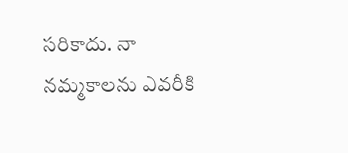సరికాదు. నా నమ్మకాలను ఎవరీకి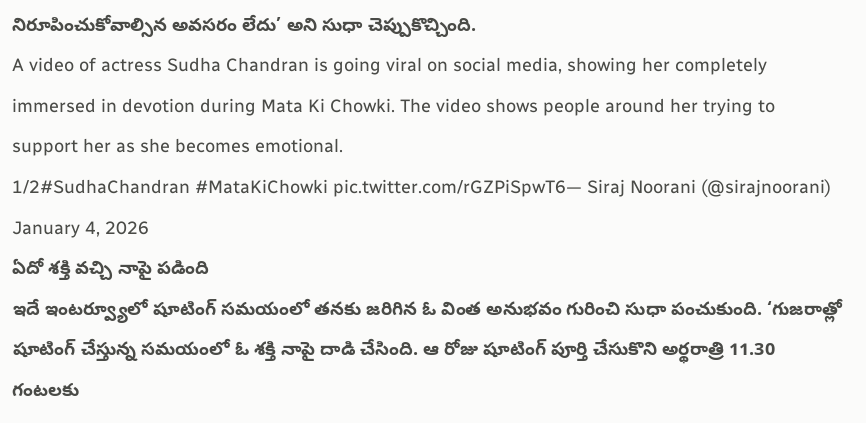నిరూపించుకోవాల్సిన అవసరం లేదు’ అని సుధా చెప్పుకొచ్చింది.
A video of actress Sudha Chandran is going viral on social media, showing her completely immersed in devotion during Mata Ki Chowki. The video shows people around her trying to support her as she becomes emotional.
1/2#SudhaChandran #MataKiChowki pic.twitter.com/rGZPiSpwT6— Siraj Noorani (@sirajnoorani) January 4, 2026
ఏదో శక్తి వచ్చి నాపై పడింది
ఇదే ఇంటర్వ్యూలో షూటింగ్ సమయంలో తనకు జరిగిన ఓ వింత అనుభవం గురించి సుధా పంచుకుంది. ‘గుజరాత్లో షూటింగ్ చేస్తున్న సమయంలో ఓ శక్తి నాపై దాడి చేసింది. ఆ రోజు షూటింగ్ పూర్తి చేసుకొని అర్థరాత్రి 11.30 గంటలకు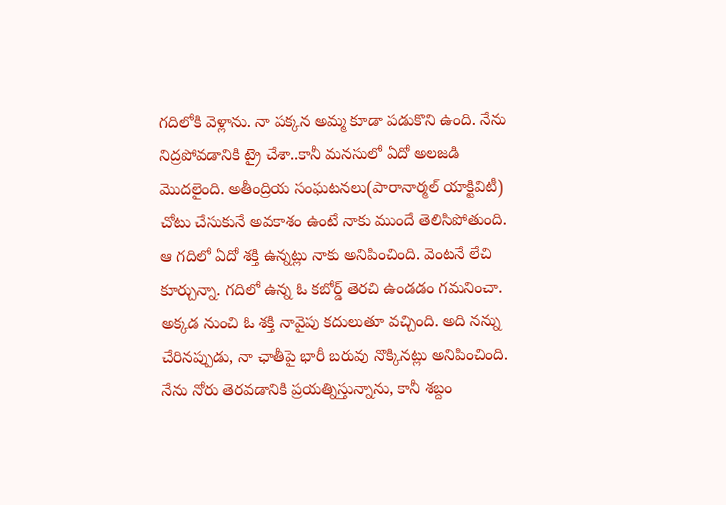గదిలోకి వెళ్లాను. నా పక్కన అమ్మ కూడా పడుకొని ఉంది. నేను నిద్రపోవడానికి ట్రై చేశా..కానీ మనసులో ఏదో అలజడి మొదలైంది. అతీంద్రియ సంఘటనలు(పారానార్మల్ యాక్టివిటీ) చోటు చేసుకునే అవకాశం ఉంటే నాకు ముందే తెలిసిపోతుంది. ఆ గదిలో ఏదో శక్తి ఉన్నట్లు నాకు అనిపించింది. వెంటనే లేచి కూర్చున్నా. గదిలో ఉన్న ఓ కబోర్డ్ తెరచి ఉండడం గమనించా. అక్కడ నుంచి ఓ శక్తి నావైపు కదులుతూ వచ్చింది. అది నన్ను చేరినప్పుడు, నా ఛాతీపై భారీ బరువు నొక్కినట్లు అనిపించింది.
నేను నోరు తెరవడానికి ప్రయత్నిస్తున్నాను, కానీ శబ్దం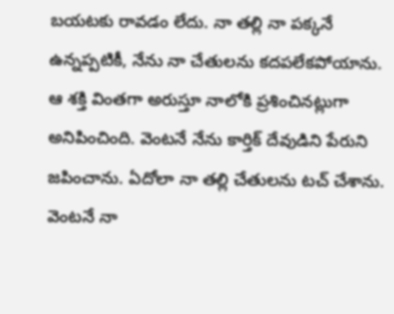బయటకు రావడం లేదు. నా తల్లి నా పక్కనే ఉన్నప్పటికీ, నేను నా చేతులను కదపలేకపోయాను. ఆ శక్తి వింతగా అరుస్తూ నాలోకి ప్రశించినట్లుగా అనిపించింది. వెంటనే నేను కార్తిక్ దేవుడిని పేరుని జపించాను. ఏదోలా నా తల్లి చేతులను టచ్ చేశాను. వెంటనే నా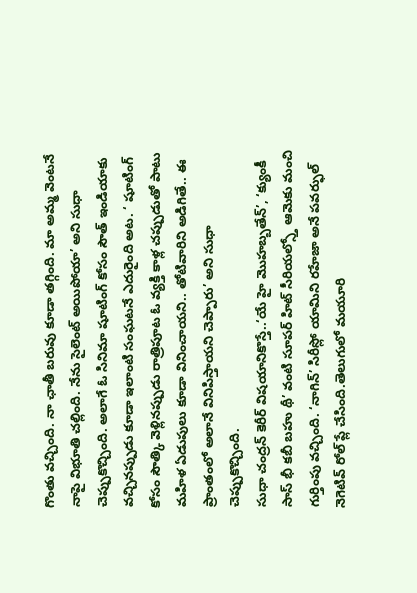గొంతు వచ్చింది. నా ఛాతీ బరువు కూడా తగ్గింది. మా అమ్మ వెంటనే నాపై విభూతి చల్లింది. నేను సైలెంట్ అయిపోయా’ అని సుధా చెప్పుకొచ్చింది. అలాగే ఓ సినిమా షూటింగ్ కోసం సౌత్ ఇండియాకు వచ్చినప్పుడు కూడా ఇలాంటి సంఘటనే ఎదురైంది అట. ‘ షూటింగ్ కోసం సౌత్కి వెళ్లినప్పుడు రాత్రిపూట ఓ వ్యక్తి కాళ్ల చప్పుడుతో పాటు మహిళ ఏడుపులు కూడా వినించాయని.. తోటివారిని అడిగితే.. ఈ ప్రాంతంలో అలానే వినిపిస్తాయని చెప్పారు’ అని సుధా చెప్పుకొచ్చింది.
సుధా చంద్రన్ కెరీర్ విషయానికొస్తే..‘యే హై మొహబ్బతేన్’, ‘క్యుంకీ సాస్ భీ కబీ బహు థీ’ వంటి సూపర్ హిట్ సీరియల్స్తో ఆమెకు మంచి గుర్తింపు వచ్చింది. ‘నాగిన్’ సిరీస్లో యామిని రహేజా అనే పవర్ఫుల్ నెగెటివ్ రోల్ ప్లే చేసింది.తెలుగులో మయూరి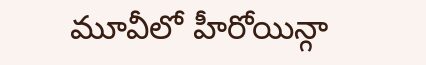మూవీలో హీరోయిన్గా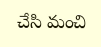చేసి మంచి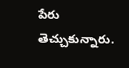పేరు తెచ్చుకున్నారు.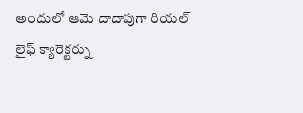అందులో ఆమె దాదాపుగా రియల్ లైఫ్ క్యారెక్టర్ను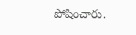పోషించారు.